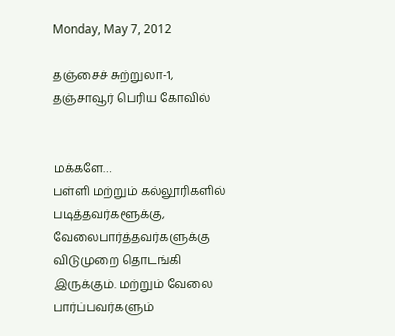Monday, May 7, 2012

தஞ்சைச் சுற்றுலா-1, தஞ்சாவூர் பெரிய கோவில்


மக்களே…
பள்ளி மற்றும் கல்லூரிகளில் படித்தவர்களூக்கு, வேலைபார்த்தவர்களுக்கு விடுமுறை தொடங்கி இருக்கும். மற்றும் வேலை பார்ப்பவர்களும்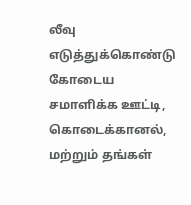லீவு எடுத்துக்கொண்டு கோடைய சமாளிக்க ஊட்டி, கொடைக்கானல், மற்றும் தங்கள்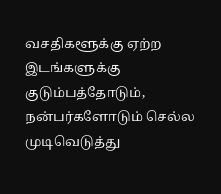வசதிகளூக்கு ஏற்ற இடங்களுக்கு குடும்பத்தோடும், நன்பர்களோடும் செல்ல முடிவெடுத்து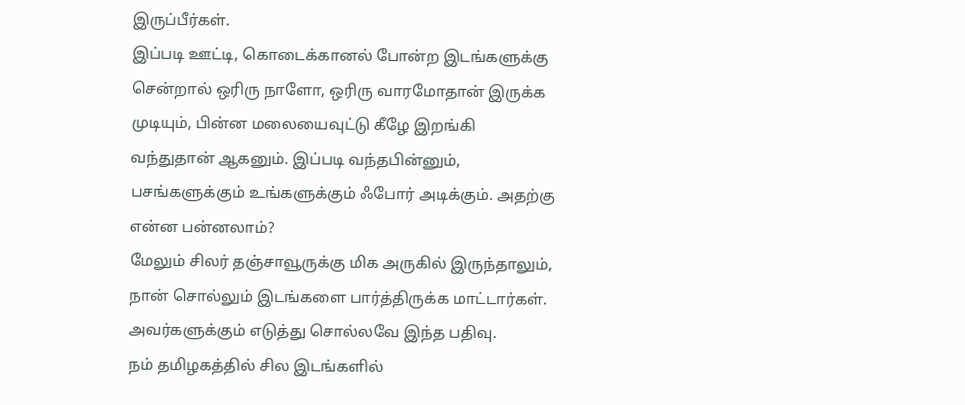இருப்பீர்கள்.
இப்படி ஊட்டி, கொடைக்கானல் போன்ற இடங்களுக்கு சென்றால் ஒரிரு நாளோ, ஒரிரு வாரமோதான் இருக்க முடியும், பின்ன மலையைவுட்டு கீழே இறங்கி வந்துதான் ஆகனும். இப்படி வந்தபின்னும், பசங்களுக்கும் உங்களுக்கும் ஃபோர் அடிக்கும். அதற்கு என்ன பன்னலாம்?
மேலும் சிலர் தஞ்சாவூருக்கு மிக அருகில் இருந்தாலும், நான் சொல்லும் இடங்களை பார்த்திருக்க மாட்டார்கள். அவர்களுக்கும் எடுத்து சொல்லவே இந்த பதிவு.
நம் தமிழகத்தில் சில இடங்களில்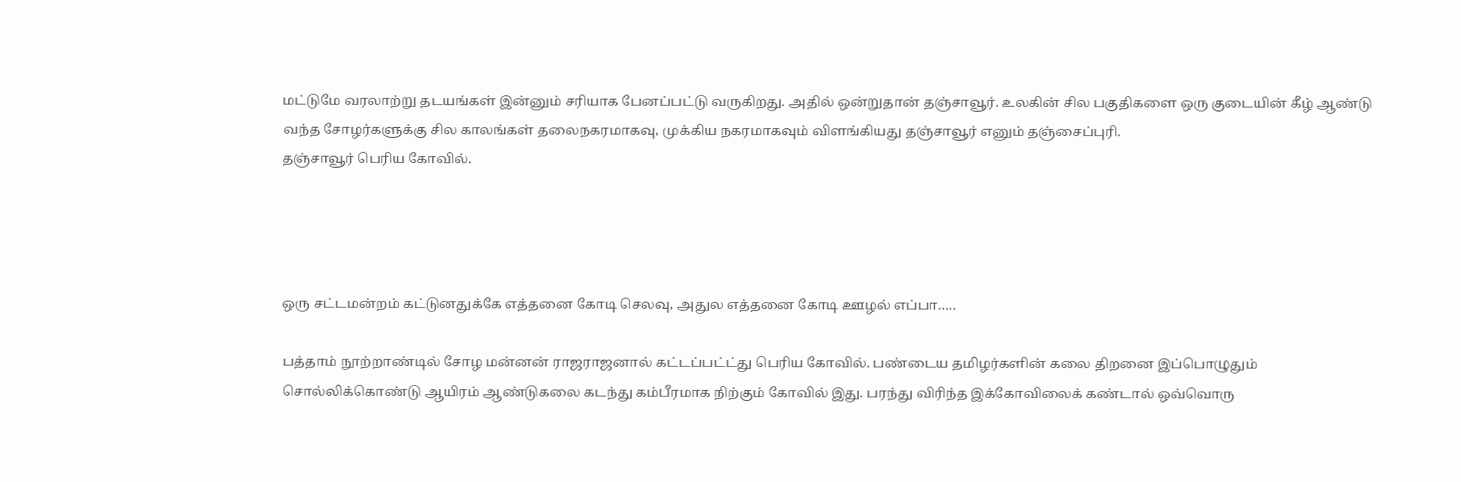மட்டுமே வரலாற்று தடயங்கள் இன்னும் சரியாக பேனப்பட்டு வருகிறது. அதில் ஒன்றுதான் தஞ்சாவூர். உலகின் சில பகுதிகளை ஒரு குடையின் கீழ் ஆண்டு வந்த சோழர்களுக்கு சில காலங்கள் தலைநகரமாகவு, முக்கிய நகரமாகவும் விளங்கியது தஞ்சாவூர் எனும் தஞ்சைப்புரி.
தஞ்சாவூர் பெரிய கோவில்.




ஒரு சட்டமன்றம் கட்டுனதுக்கே எத்தனை கோடி செலவு, அதுல எத்தனை கோடி ஊழல் எப்பா…..

பத்தாம் நூற்றாண்டில் சோழ மன்னன் ராஜராஜனால் கட்டப்பட்ட்து பெரிய கோவில். பண்டைய தமிழர்களின் கலை திறனை இப்பொழுதும் சொல்லிக்கொண்டு ஆயிரம் ஆண்டுகலை கடந்து கம்பீரமாக நிற்கும் கோவில் இது. பரந்து விரிந்த இக்கோவிலைக் கண்டால் ஒவ்வொரு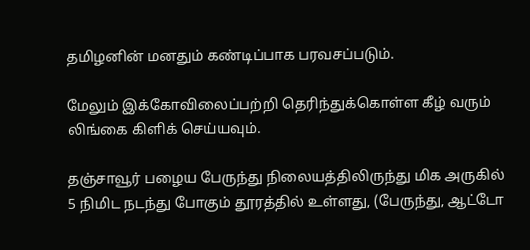தமிழனின் மனதும் கண்டிப்பாக பரவசப்படும்.

மேலும் இக்கோவிலைப்பற்றி தெரிந்துக்கொள்ள கீழ் வரும் லிங்கை கிளிக் செய்யவும்.

தஞ்சாவூர் பழைய பேருந்து நிலையத்திலிருந்து மிக அருகில் 5 நிமிட நடந்து போகும் தூரத்தில் உள்ளது, (பேருந்து, ஆட்டோ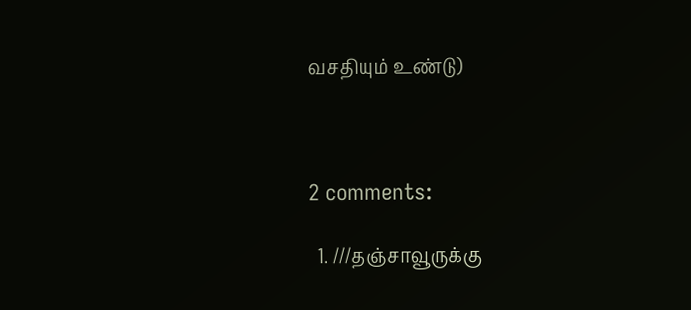வசதியும் உண்டு)



2 comments:

  1. ///தஞ்சாவூருக்கு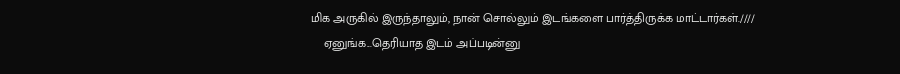மிக அருகில் இருந்தாலும், நான் சொல்லும் இடங்களை பார்த்திருக்க மாட்டார்கள்.////
    ஏனுங்க...தெரியாத இடம் அப்படின்னு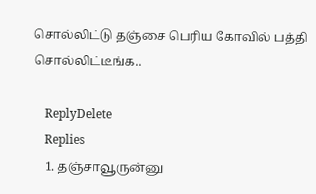சொல்லிட்டு தஞ்சை பெரிய கோவில் பத்தி சொல்லிட்டீங்க..

    ReplyDelete
    Replies
    1. தஞ்சாவூருன்னு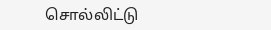சொல்லிட்டு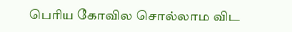பெரிய கோவில சொல்லாம விட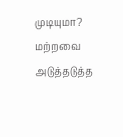முடியுமா? மற்றவை அடுத்தடுத்த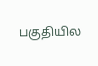பகுதியில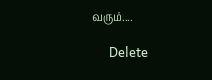வரும்....

      Delete